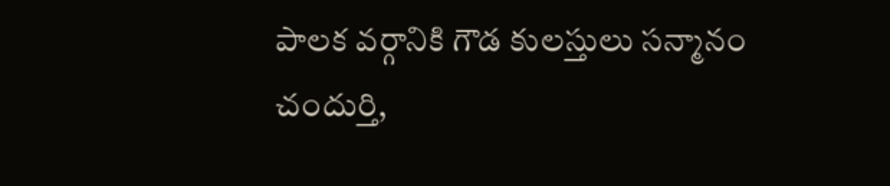పాలక వర్గానికి గౌడ కులస్తులు సన్మానం
చందుర్తి,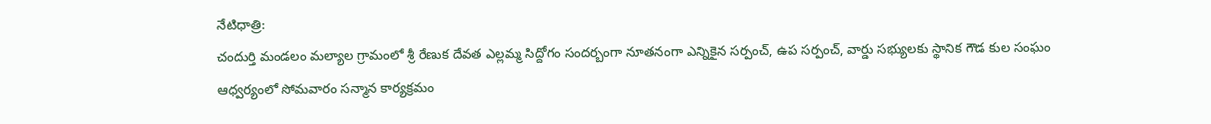నేటిధాత్రి:
చందుర్తి మండలం మల్యాల గ్రామంలో శ్రీ రేణుక దేవత ఎల్లమ్మ సిద్దోగం సందర్బంగా నూతనంగా ఎన్నికైన సర్పంచ్, ఉప సర్పంచ్, వార్డు సభ్యులకు స్థానిక గౌడ కుల సంఘం ఆధ్వర్యంలో సోమవారం సన్మాన కార్యక్రమం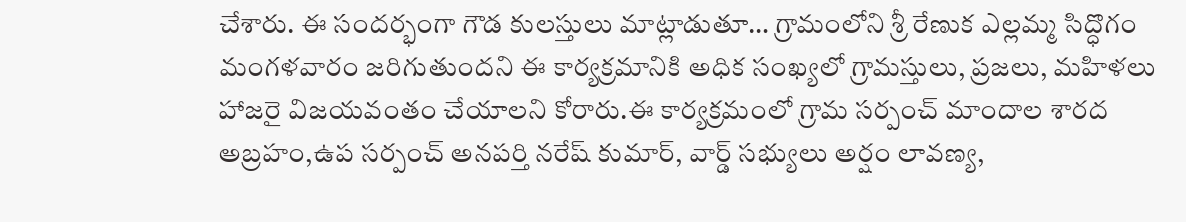చేశారు. ఈ సందర్భంగా గౌడ కులస్తులు మాట్లాడుతూ… గ్రామంలోని శ్రీ రేణుక ఎల్లమ్మ సిద్ధొగం మంగళవారం జరిగుతుందని ఈ కార్యక్రమానికి అధిక సంఖ్యలో గ్రామస్తులు, ప్రజలు, మహిళలు హాజరై విజయవంతం చేయాలని కోరారు.ఈ కార్యక్రమంలో గ్రామ సర్పంచ్ మాందాల శారద అబ్రహం,ఉప సర్పంచ్ అనపర్తి నరేష్ కుమార్, వార్డ్ సభ్యులు అర్షం లావణ్య,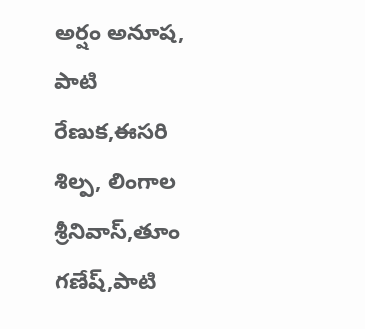అర్షం అనూష, పాటి రేణుక,ఈసరి శిల్ప, లింగాల శ్రీనివాస్,తూం గణేష్,పాటి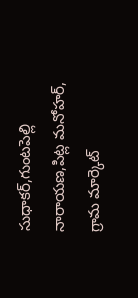సుధాకర్,గుంటపెల్లి నారాయణ,పిట్ల మనోహర్, గ్రామ మార్కెట్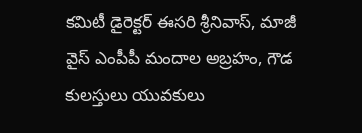కమిటీ డైరెక్టర్ ఈసరి శ్రీనివాస్, మాజీ వైస్ ఎంపీపీ మందాల అబ్రహం, గౌడ కులస్తులు యువకులు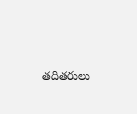తదితరులు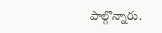పాల్గొన్నారు.